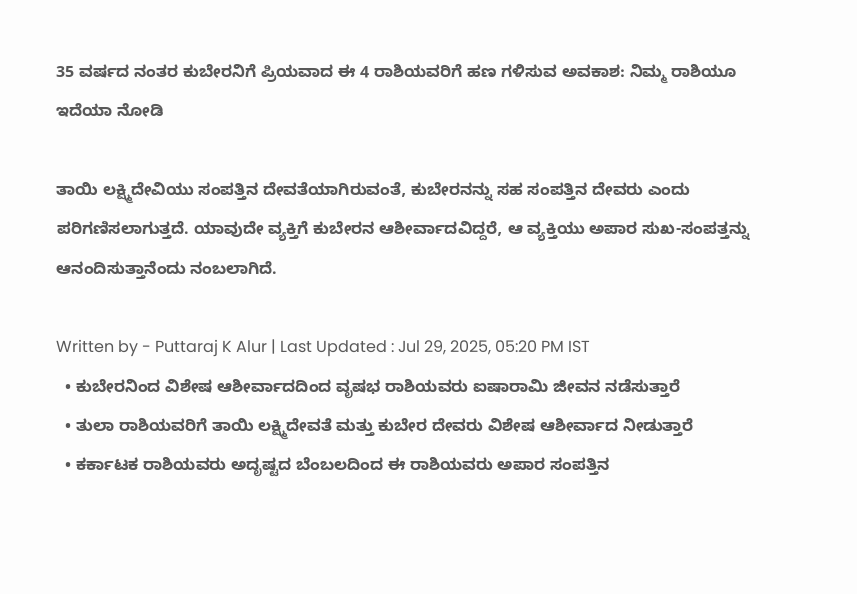35 ವರ್ಷದ ನಂತರ ಕುಬೇರನಿಗೆ ಪ್ರಿಯವಾದ ಈ 4 ರಾಶಿಯವರಿಗೆ ಹಣ ಗಳಿಸುವ ಅವಕಾಶ: ನಿಮ್ಮ ರಾಶಿಯೂ ಇದೆಯಾ ನೋಡಿ

ತಾಯಿ ಲಕ್ಷ್ಮಿದೇವಿಯು ಸಂಪತ್ತಿನ ದೇವತೆಯಾಗಿರುವಂತೆ, ಕುಬೇರನನ್ನು ಸಹ ಸಂಪತ್ತಿನ ದೇವರು ಎಂದು ಪರಿಗಣಿಸಲಾಗುತ್ತದೆ. ಯಾವುದೇ ವ್ಯಕ್ತಿಗೆ ಕುಬೇರನ ಆಶೀರ್ವಾದವಿದ್ದರೆ, ಆ ವ್ಯಕ್ತಿಯು ಅಪಾರ ಸುಖ-ಸಂಪತ್ತನ್ನು ಆನಂದಿಸುತ್ತಾನೆಂದು ನಂಬಲಾಗಿದೆ.

Written by - Puttaraj K Alur | Last Updated : Jul 29, 2025, 05:20 PM IST
  • ಕುಬೇರನಿಂದ ವಿಶೇಷ ಆಶೀರ್ವಾದದಿಂದ ವೃಷಭ ರಾಶಿಯವರು ಐಷಾರಾಮಿ ಜೀವನ ನಡೆಸುತ್ತಾರೆ
  • ತುಲಾ ರಾಶಿಯವರಿಗೆ ತಾಯಿ ಲಕ್ಷ್ಮಿದೇವತೆ ಮತ್ತು ಕುಬೇರ ದೇವರು ವಿಶೇಷ ಆಶೀರ್ವಾದ ನೀಡುತ್ತಾರೆ
  • ಕರ್ಕಾಟಕ ರಾಶಿಯವರು ಅದೃಷ್ಟದ ಬೆಂಬಲದಿಂದ ಈ ರಾಶಿಯವರು ಅಪಾರ ಸಂಪತ್ತಿನ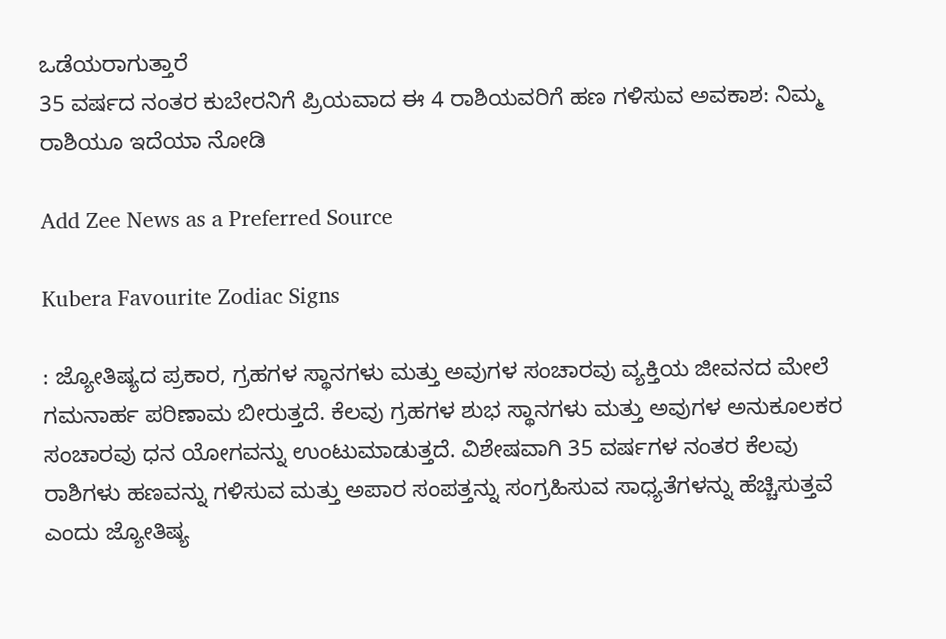ಒಡೆಯರಾಗುತ್ತಾರೆ
35 ವರ್ಷದ ನಂತರ ಕುಬೇರನಿಗೆ ಪ್ರಿಯವಾದ ಈ 4 ರಾಶಿಯವರಿಗೆ ಹಣ ಗಳಿಸುವ ಅವಕಾಶ: ನಿಮ್ಮ ರಾಶಿಯೂ ಇದೆಯಾ ನೋಡಿ

Add Zee News as a Preferred Source

Kubera Favourite Zodiac Signs

: ಜ್ಯೋತಿಷ್ಯದ ಪ್ರಕಾರ, ಗ್ರಹಗಳ ಸ್ಥಾನಗಳು ಮತ್ತು ಅವುಗಳ ಸಂಚಾರವು ವ್ಯಕ್ತಿಯ ಜೀವನದ ಮೇಲೆ ಗಮನಾರ್ಹ ಪರಿಣಾಮ ಬೀರುತ್ತದೆ. ಕೆಲವು ಗ್ರಹಗಳ ಶುಭ ಸ್ಥಾನಗಳು ಮತ್ತು ಅವುಗಳ ಅನುಕೂಲಕರ ಸಂಚಾರವು ಧನ ಯೋಗವನ್ನು ಉಂಟುಮಾಡುತ್ತದೆ. ವಿಶೇಷವಾಗಿ 35 ವರ್ಷಗಳ ನಂತರ ಕೆಲವು ರಾಶಿಗಳು ಹಣವನ್ನು ಗಳಿಸುವ ಮತ್ತು ಅಪಾರ ಸಂಪತ್ತನ್ನು ಸಂಗ್ರಹಿಸುವ ಸಾಧ್ಯತೆಗಳನ್ನು ಹೆಚ್ಚಿಸುತ್ತವೆ ಎಂದು ಜ್ಯೋತಿಷ್ಯ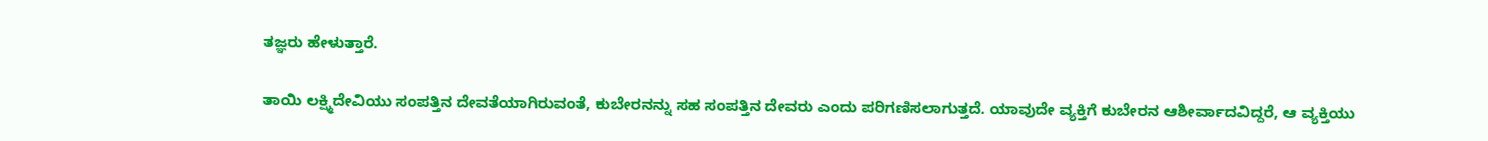ತಜ್ಞರು ಹೇಳುತ್ತಾರೆ.

ತಾಯಿ ಲಕ್ಷ್ಮಿದೇವಿಯು ಸಂಪತ್ತಿನ ದೇವತೆಯಾಗಿರುವಂತೆ, ಕುಬೇರನನ್ನು ಸಹ ಸಂಪತ್ತಿನ ದೇವರು ಎಂದು ಪರಿಗಣಿಸಲಾಗುತ್ತದೆ. ಯಾವುದೇ ವ್ಯಕ್ತಿಗೆ ಕುಬೇರನ ಆಶೀರ್ವಾದವಿದ್ದರೆ, ಆ ವ್ಯಕ್ತಿಯು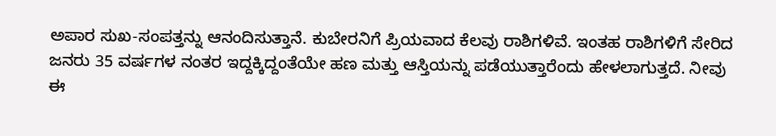ಅಪಾರ ಸುಖ-ಸಂಪತ್ತನ್ನು ಆನಂದಿಸುತ್ತಾನೆ. ಕುಬೇರನಿಗೆ ಪ್ರಿಯವಾದ ಕೆಲವು ರಾಶಿಗಳಿವೆ. ಇಂತಹ ರಾಶಿಗಳಿಗೆ ಸೇರಿದ ಜನರು 35 ವರ್ಷಗಳ ನಂತರ ಇದ್ದಕ್ಕಿದ್ದಂತೆಯೇ ಹಣ ಮತ್ತು ಆಸ್ತಿಯನ್ನು ಪಡೆಯುತ್ತಾರೆಂದು ಹೇಳಲಾಗುತ್ತದೆ. ನೀವು ಈ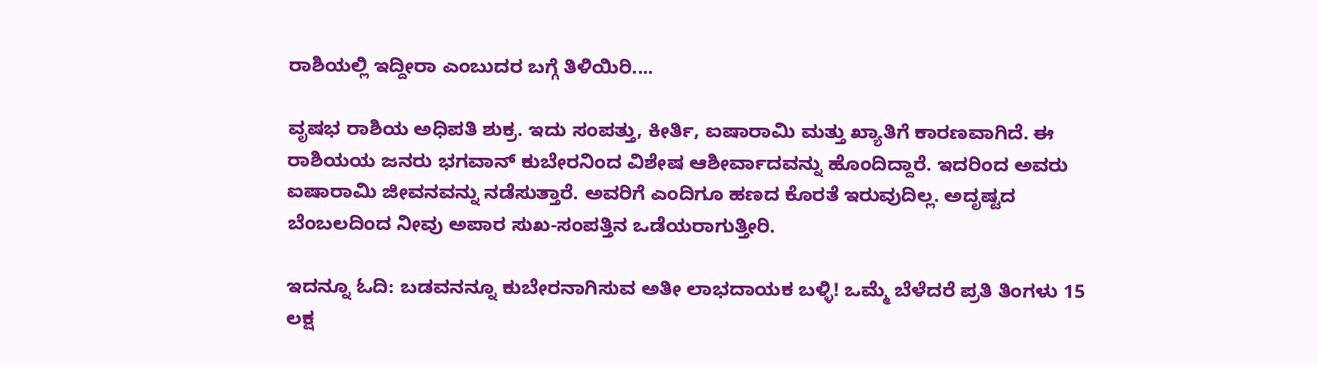ರಾಶಿಯಲ್ಲಿ ಇದ್ದೀರಾ ಎಂಬುದರ ಬಗ್ಗೆ ತಿಳಿಯಿರಿ....

ವೃಷಭ ರಾಶಿಯ ಅಧಿಪತಿ ಶುಕ್ರ. ಇದು ಸಂಪತ್ತು, ಕೀರ್ತಿ, ಐಷಾರಾಮಿ ಮತ್ತು ಖ್ಯಾತಿಗೆ ಕಾರಣವಾಗಿದೆ. ಈ ರಾಶಿಯಯ ಜನರು ಭಗವಾನ್ ಕುಬೇರನಿಂದ ವಿಶೇಷ ಆಶೀರ್ವಾದವನ್ನು ಹೊಂದಿದ್ದಾರೆ. ಇದರಿಂದ ಅವರು ಐಷಾರಾಮಿ ಜೀವನವನ್ನು ನಡೆಸುತ್ತಾರೆ. ಅವರಿಗೆ ಎಂದಿಗೂ ಹಣದ ಕೊರತೆ ಇರುವುದಿಲ್ಲ. ಅದೃಷ್ಟದ ಬೆಂಬಲದಿಂದ ನೀವು ಅಪಾರ ಸುಖ-ಸಂಪತ್ತಿನ ಒಡೆಯರಾಗುತ್ತೀರಿ.

ಇದನ್ನೂ ಓದಿ: ಬಡವನನ್ನೂ ಕುಬೇರನಾಗಿಸುವ ಅತೀ ಲಾಭದಾಯಕ ಬಳ್ಳಿ! ಒಮ್ಮೆ ಬೆಳೆದರೆ ಪ್ರತಿ ತಿಂಗಳು 15 ಲಕ್ಷ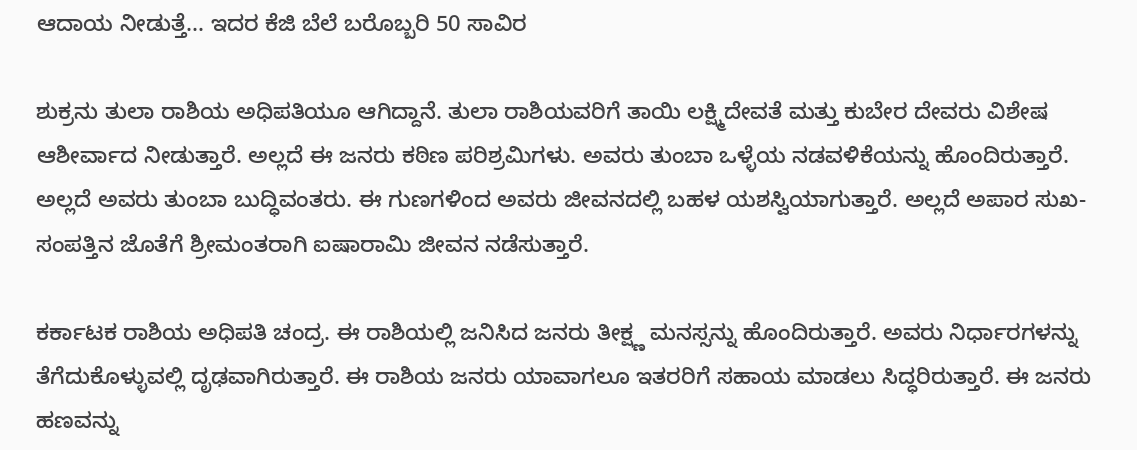ಆದಾಯ ನೀಡುತ್ತೆ... ಇದರ ಕೆಜಿ ಬೆಲೆ ಬರೊಬ್ಬರಿ 50 ಸಾವಿರ

ಶುಕ್ರನು ತುಲಾ ರಾಶಿಯ ಅಧಿಪತಿಯೂ ಆಗಿದ್ದಾನೆ. ತುಲಾ ರಾಶಿಯವರಿಗೆ ತಾಯಿ ಲಕ್ಷ್ಮಿದೇವತೆ ಮತ್ತು ಕುಬೇರ ದೇವರು ವಿಶೇಷ ಆಶೀರ್ವಾದ ನೀಡುತ್ತಾರೆ. ಅಲ್ಲದೆ ಈ ಜನರು ಕಠಿಣ ಪರಿಶ್ರಮಿಗಳು. ಅವರು ತುಂಬಾ ಒಳ್ಳೆಯ ನಡವಳಿಕೆಯನ್ನು ಹೊಂದಿರುತ್ತಾರೆ. ಅಲ್ಲದೆ ಅವರು ತುಂಬಾ ಬುದ್ಧಿವಂತರು. ಈ ಗುಣಗಳಿಂದ ಅವರು ಜೀವನದಲ್ಲಿ ಬಹಳ ಯಶಸ್ವಿಯಾಗುತ್ತಾರೆ. ಅಲ್ಲದೆ ಅಪಾರ ಸುಖ-ಸಂಪತ್ತಿನ ಜೊತೆಗೆ ಶ್ರೀಮಂತರಾಗಿ ಐಷಾರಾಮಿ ಜೀವನ ನಡೆಸುತ್ತಾರೆ.

ಕರ್ಕಾಟಕ ರಾಶಿಯ ಅಧಿಪತಿ ಚಂದ್ರ. ಈ ರಾಶಿಯಲ್ಲಿ ಜನಿಸಿದ ಜನರು ತೀಕ್ಷ್ಣ ಮನಸ್ಸನ್ನು ಹೊಂದಿರುತ್ತಾರೆ. ಅವರು ನಿರ್ಧಾರಗಳನ್ನು ತೆಗೆದುಕೊಳ್ಳುವಲ್ಲಿ ದೃಢವಾಗಿರುತ್ತಾರೆ. ಈ ರಾಶಿಯ ಜನರು ಯಾವಾಗಲೂ ಇತರರಿಗೆ ಸಹಾಯ ಮಾಡಲು ಸಿದ್ಧರಿರುತ್ತಾರೆ. ಈ ಜನರು ಹಣವನ್ನು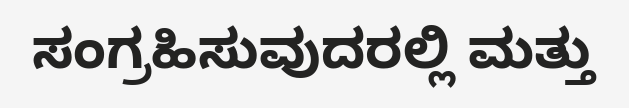ಸಂಗ್ರಹಿಸುವುದರಲ್ಲಿ ಮತ್ತು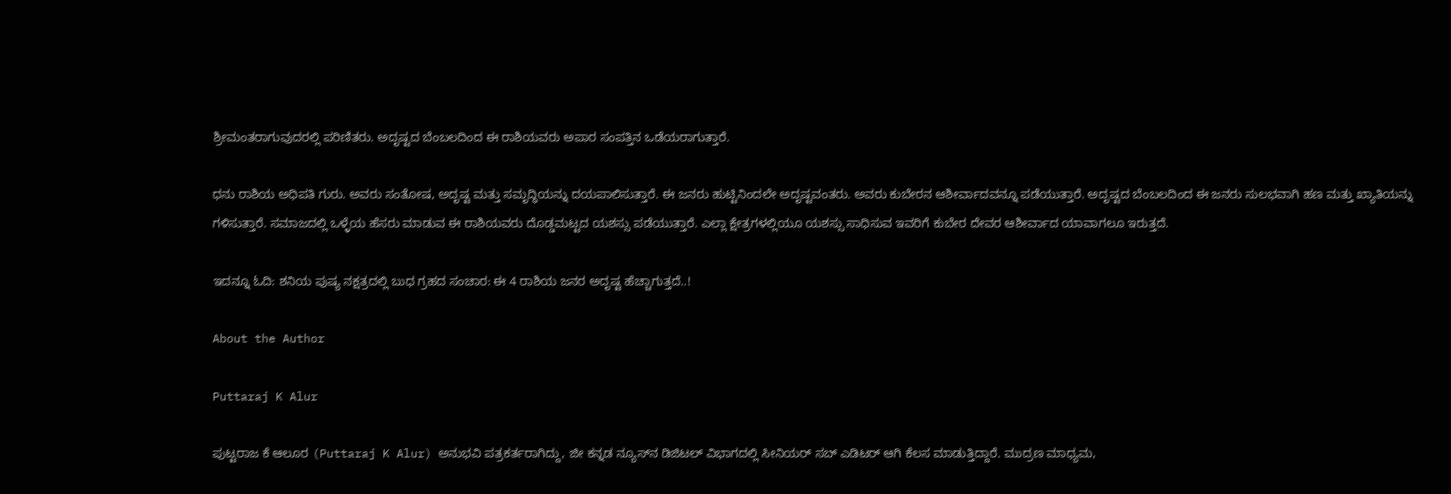ಶ್ರೀಮಂತರಾಗುವುದರಲ್ಲಿ ಪರಿಣಿತರು. ಅದೃಷ್ಟದ ಬೆಂಬಲದಿಂದ ಈ ರಾಶಿಯವರು ಅಪಾರ ಸಂಪತ್ತಿನ ಒಡೆಯರಾಗುತ್ತಾರೆ.

ಧನು ರಾಶಿಯ ಅಧಿಪತಿ ಗುರು. ಅವರು ಸಂತೋಷ, ಅದೃಷ್ಟ ಮತ್ತು ಸಮೃದ್ಧಿಯನ್ನು ದಯಪಾಲಿಸುತ್ತಾರೆ. ಈ ಜನರು ಹುಟ್ಟಿನಿಂದಲೇ ಅದೃಷ್ಟವಂತರು. ಅವರು ಕುಬೇರನ ಆಶೀರ್ವಾದವನ್ನೂ ಪಡೆಯುತ್ತಾರೆ. ಅದೃಷ್ಟದ ಬೆಂಬಲದಿಂದ ಈ ಜನರು ಸುಲಭವಾಗಿ ಹಣ ಮತ್ತು ಖ್ಯಾತಿಯನ್ನು ಗಳಿಸುತ್ತಾರೆ. ಸಮಾಜದಲ್ಲಿ ಒಳ್ಳೆಯ ಹೆಸರು ಮಾಡುವ ಈ ರಾಶಿಯವರು ದೊಡ್ಡಮಟ್ಟದ ಯಶಸ್ಸು ಪಡೆಯುತ್ತಾರೆ. ಎಲ್ಲಾ ಕ್ಷೇತ್ರಗಳಲ್ಲಿಯೂ ಯಶಸ್ಸು ಸಾಧಿಸುವ ಇವರಿಗೆ ಕುಬೇರ ದೇವರ ಆಶೀರ್ವಾದ ಯಾವಾಗಲೂ ಇರುತ್ತದೆ.

ಇದನ್ನೂ ಓದಿ: ಶನಿಯ ಪುಷ್ಯ ನಕ್ಷತ್ರದಲ್ಲಿ ಬುಧ ಗ್ರಹದ ಸಂಚಾರ: ಈ 4 ರಾಶಿಯ ಜನರ ಅದೃಷ್ಟ ಹೆಚ್ಚಾಗುತ್ತದೆ..!

About the Author

Puttaraj K Alur

ಪುಟ್ಟರಾಜ ಕೆ ಆಲೂರ (Puttaraj K Alur) ಅನುಭವಿ ಪತ್ರಕರ್ತರಾಗಿದ್ದು, ಜೀ ಕನ್ನಡ ನ್ಯೂಸ್‌ನ ಡಿಜಿಟಲ್‌ ವಿಭಾಗದಲ್ಲಿ ಸೀನಿಯರ್‌ ಸಬ್‌ ಎಡಿಟರ್ ಆಗಿ ಕೆಲಸ ಮಾಡುತ್ತಿದ್ದಾರೆ. ಮುದ್ರಣ ಮಾಧ್ಯಮ,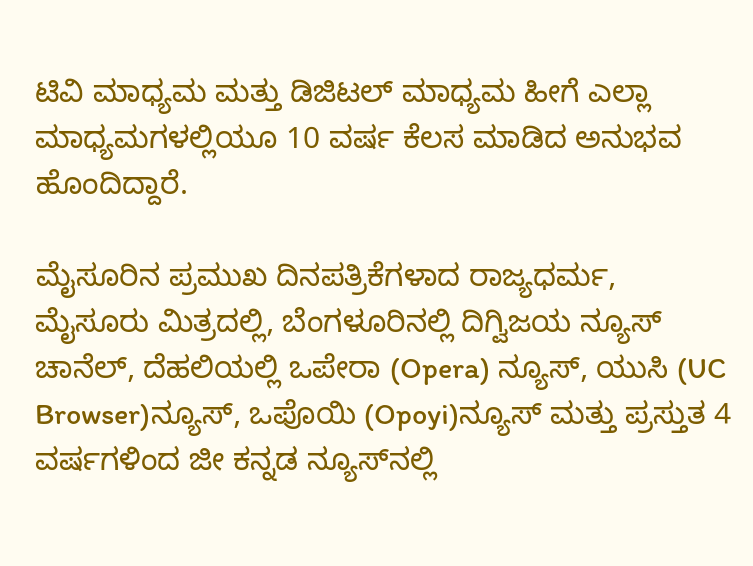ಟಿವಿ ಮಾಧ್ಯಮ ಮತ್ತು ಡಿಜಿಟಲ್‌ ಮಾಧ್ಯಮ ಹೀಗೆ ಎಲ್ಲಾ ಮಾಧ್ಯಮಗಳಲ್ಲಿಯೂ 10 ವರ್ಷ ಕೆಲಸ ಮಾಡಿದ ಅನುಭವ ಹೊಂದಿದ್ದಾರೆ.

ಮೈಸೂರಿನ ಪ್ರಮುಖ ದಿನಪತ್ರಿಕೆಗಳಾದ ರಾಜ್ಯಧರ್ಮ, ಮೈಸೂರು ಮಿತ್ರದಲ್ಲಿ, ಬೆಂಗಳೂರಿನಲ್ಲಿ ದಿಗ್ವಿಜಯ ನ್ಯೂಸ್ ಚಾನೆಲ್‌, ದೆಹಲಿಯಲ್ಲಿ ಒಪೇರಾ (Opera) ನ್ಯೂಸ್‌, ಯುಸಿ (UC Browser)ನ್ಯೂಸ್‌, ಒಪೊಯಿ‌ (Opoyi)ನ್ಯೂಸ್‌ ಮತ್ತು ಪ್ರಸ್ತುತ 4 ವರ್ಷಗಳಿಂದ ಜೀ ಕನ್ನಡ ನ್ಯೂಸ್‌ನಲ್ಲಿ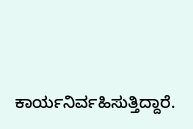ಕಾರ್ಯನಿರ್ವಹಿಸುತ್ತಿದ್ದಾರೆ.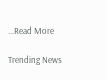...Read More

Trending News